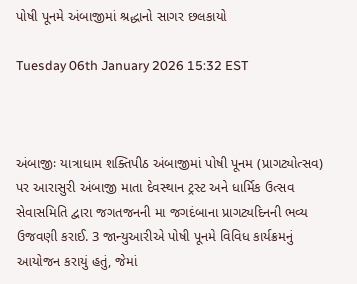પોષી પૂનમે અંબાજીમાં શ્રદ્ધાનો સાગર છલકાયો

Tuesday 06th January 2026 15:32 EST



અંબાજીઃ યાત્રાધામ શક્તિપીઠ અંબાજીમાં પોષી પૂનમ (પ્રાગટ્યોત્સવ) પર આરાસુરી અંબાજી માતા દેવસ્થાન ટ્રસ્ટ અને ધાર્મિક ઉત્સવ સેવાસમિતિ દ્વારા જગતજનની મા જગદંબાના પ્રાગટ્યદિનની ભવ્ય ઉજવણી કરાઈ. 3 જાન્યુઆરીએ પોષી પૂનમે વિવિધ કાર્યક્રમનું આયોજન કરાયું હતું, જેમાં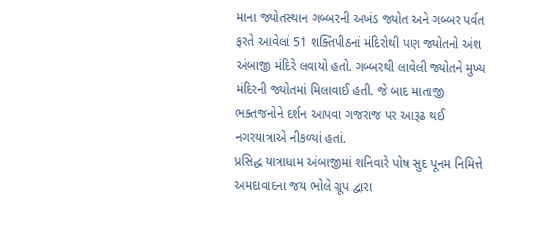માના જ્યોતસ્થાન ગબ્બરની અખંડ જ્યોત અને ગબ્બર પર્વત ફરતે આવેલાં 51 શક્તિપીઠનાં મંદિરોથી પણ જ્યોતનો અંશ અંબાજી મંદિરે લવાયો હતો. ગબ્બરથી લાવેલી જ્યોતને મુખ્ય મંદિરની જ્યોતમાં મિલાવાઈ હતી. જે બાદ માતાજી ભક્તજનોને દર્શન આપવા ગજરાજ પર આરૂઢ થઈ નગરયાત્રાએ નીકળ્યાં હતાં.
પ્રસિદ્ધ યાત્રાધામ અંબાજીમાં શનિવારે પોષ સુદ પૂનમ નિમિત્તે અમદાવાદના જય ભોલે ગ્રૂપ દ્વારા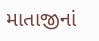માતાજીનાં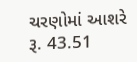ચરણોમાં આશરે રૂ. 43.51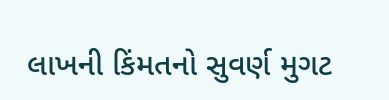લાખની કિંમતનો સુવર્ણ મુગટ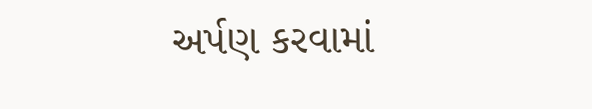અર્પણ કરવામાં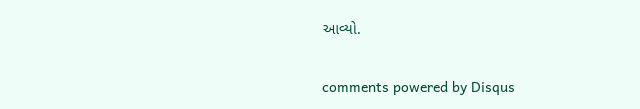આવ્યો.


comments powered by Disqus